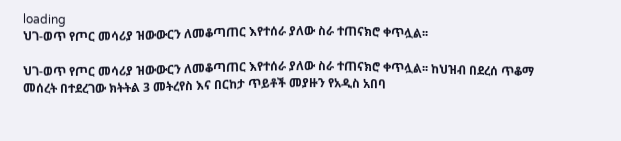loading
ህገ-ወጥ የጦር መሳሪያ ዝውውርን ለመቆጣጠር እየተሰራ ያለው ስራ ተጠናክሮ ቀጥሏል፡፡

ህገ-ወጥ የጦር መሳሪያ ዝውውርን ለመቆጣጠር እየተሰራ ያለው ስራ ተጠናክሮ ቀጥሏል፡፡ ከህዝብ በደረሰ ጥቆማ መሰረት በተደረገው ክትትል 3 መትረየስ እና በርከታ ጥይቶች መያዙን የአዲስ አበባ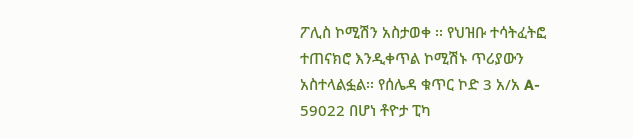ፖሊስ ኮሚሽን አስታወቀ ፡፡ የህዝቡ ተሳትፈትፎ ተጠናክሮ እንዲቀጥል ኮሚሽኑ ጥሪያውን አስተላልፏል፡፡ የሰሌዳ ቁጥር ኮድ 3 አ/አ A- 59022 በሆነ ቶዮታ ፒካ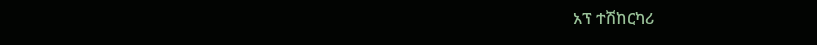አፕ ተሽከርካሪ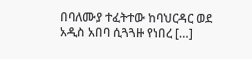በባለሙያ ተፈትተው ከባህርዳር ወደ አዲስ አበባ ሲጓጓዙ የነበረ […]